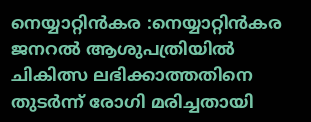നെയ്യാറ്റിൻകര :നെയ്യാറ്റിൻകര ജനറൽ ആശുപത്രിയിൽ ചികിത്സ ലഭിക്കാത്തതിനെ തുടർന്ന് രോഗി മരിച്ചതായി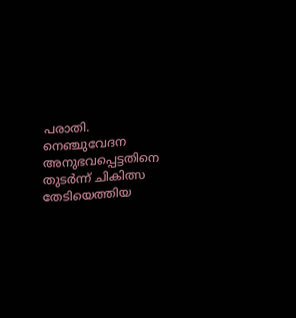പരാതി.
നെഞ്ചുവേദന അനുഭവപ്പെട്ടതിനെ തുടർന്ന് ചികിത്സ തേടിയെത്തിയ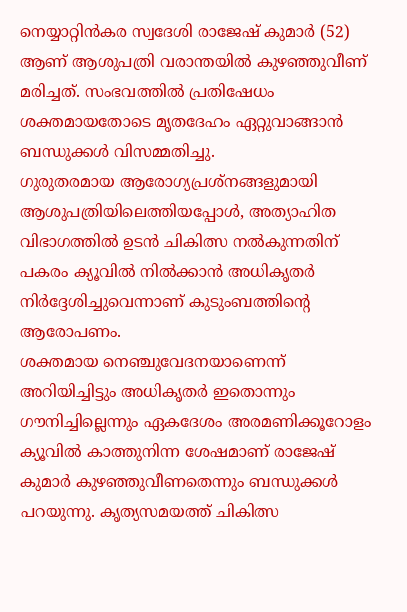നെയ്യാറ്റിൻകര സ്വദേശി രാജേഷ് കുമാർ (52) ആണ് ആശുപത്രി വരാന്തയിൽ കുഴഞ്ഞുവീണ് മരിച്ചത്. സംഭവത്തിൽ പ്രതിഷേധം ശക്തമായതോടെ മൃതദേഹം ഏറ്റുവാങ്ങാൻ ബന്ധുക്കൾ വിസമ്മതിച്ചു.
ഗുരുതരമായ ആരോഗ്യപ്രശ്നങ്ങളുമായി ആശുപത്രിയിലെത്തിയപ്പോൾ, അത്യാഹിത വിഭാഗത്തിൽ ഉടൻ ചികിത്സ നൽകുന്നതിന് പകരം ക്യൂവിൽ നിൽക്കാൻ അധികൃതർ നിർദ്ദേശിച്ചുവെന്നാണ് കുടുംബത്തിന്റെ ആരോപണം.
ശക്തമായ നെഞ്ചുവേദനയാണെന്ന് അറിയിച്ചിട്ടും അധികൃതർ ഇതൊന്നും ഗൗനിച്ചില്ലെന്നും ഏകദേശം അരമണിക്കൂറോളം ക്യൂവിൽ കാത്തുനിന്ന ശേഷമാണ് രാജേഷ് കുമാർ കുഴഞ്ഞുവീണതെന്നും ബന്ധുക്കൾ പറയുന്നു. കൃത്യസമയത്ത് ചികിത്സ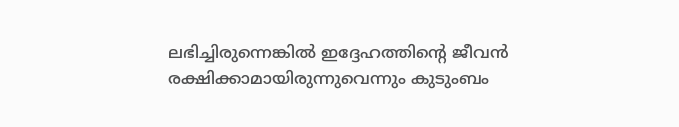ലഭിച്ചിരുന്നെങ്കിൽ ഇദ്ദേഹത്തിന്റെ ജീവൻ രക്ഷിക്കാമായിരുന്നുവെന്നും കുടുംബം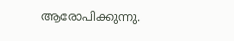ആരോപിക്കുന്നു.